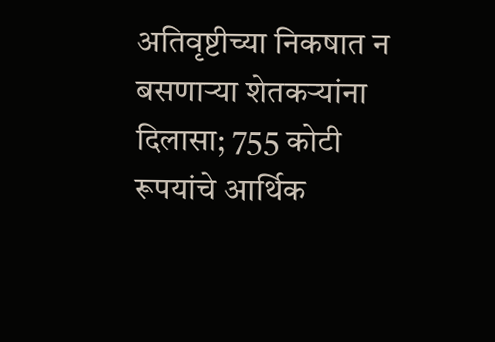अतिवृष्टीच्या निकषात न बसणाऱ्या शेतकऱ्यांना दिलासा; 755 कोटी रूपयांचे आर्थिक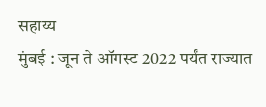सहाय्य
मुंबई : जून ते ऑगस्ट 2022 पर्यंत राज्यात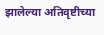झालेल्या अतिवृष्टीच्या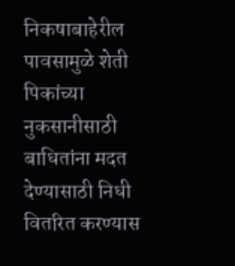निकषाबाहेरील पावसामुळे शेती पिकांच्या नुकसानीसाठी बाधितांना मदत देण्यासाठी निधी वितरित करण्यास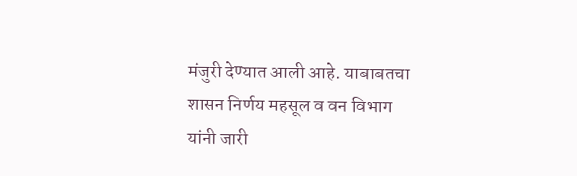मंजुरी देण्यात आली आहे. याबाबतचा शासन निर्णय महसूल व वन विभाग यांनी जारी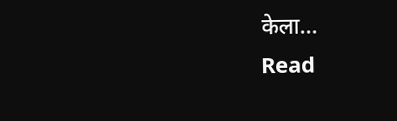केला…
Read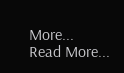More...
Read More...